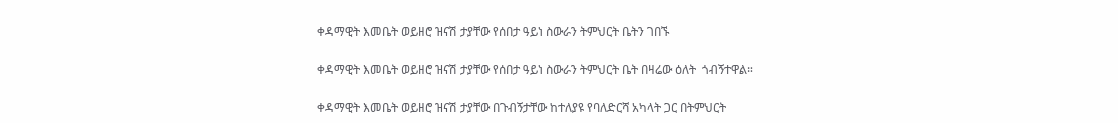ቀዳማዊት እመቤት ወይዘሮ ዝናሽ ታያቸው የሰበታ ዓይነ ስውራን ትምህርት ቤትን ገበኙ

ቀዳማዊት እመቤት ወይዘሮ ዝናሽ ታያቸው የሰበታ ዓይነ ስውራን ትምህርት ቤት በዛሬው ዕለት  ጎብኝተዋል።

ቀዳማዊት እመቤት ወይዘሮ ዝናሽ ታያቸው በጉብኝታቸው ከተለያዩ የባለድርሻ አካላት ጋር በትምህርት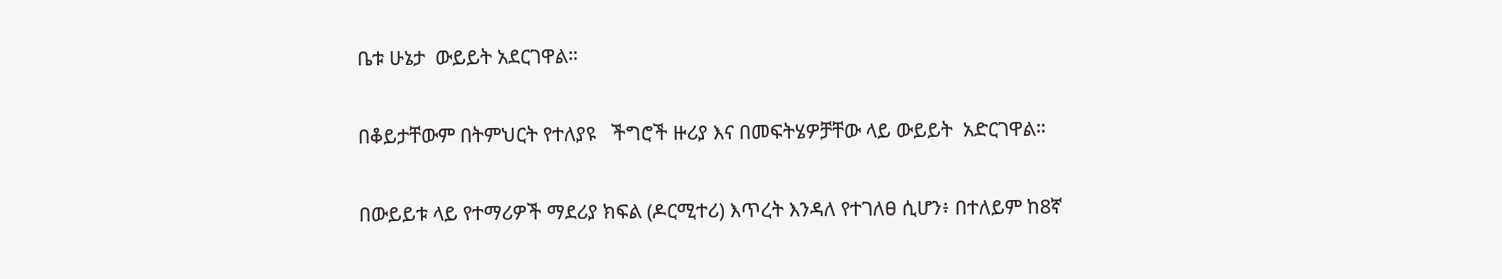ቤቱ ሁኔታ  ውይይት አደርገዋል።

በቆይታቸውም በትምህርት የተለያዩ   ችግሮች ዙሪያ እና በመፍትሄዎቻቸው ላይ ውይይት  አድርገዋል።

በውይይቱ ላይ የተማሪዎች ማደሪያ ክፍል (ዶርሚተሪ) እጥረት እንዳለ የተገለፀ ሲሆን፥ በተለይም ከ8ኛ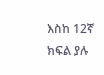እስከ 12ኛ ክፍል ያሉ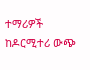ተማሪዎች ከዶርሚተሪ ውጭ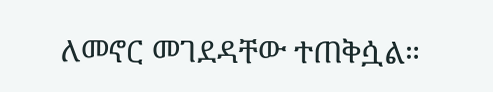ለመኖር መገደዳቸው ተጠቅሷል።